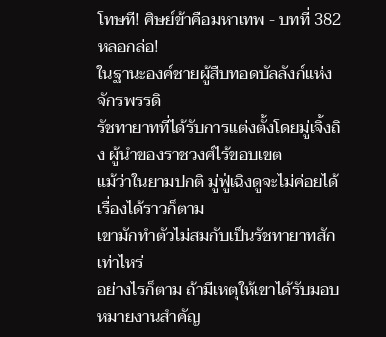โทษที! ศิษย์ข้าคือมหาเทพ - บทที่ 382 หลอกล่อ!
ในฐานะองค์ชายผู้สืบทอดบัลลังก์แห่งจักรพรรดิ
รัชทายาทที่ได้รับการแต่งตั้งโดยมู่เจิ้งถิง ผู้นำของราชวงศ์ไร้ขอบเขต
แม้ว่าในยามปกติ มู่ฟู่เฉิงดูจะไม่ค่อยได้เรื่องได้ราวก็ตาม
เขามักทำตัวไม่สมกับเป็นรัชทายาทสักเท่าไหร่
อย่างไรก็ตาม ถ้ามีเหตุให้เขาได้รับมอบหมายงานสำคัญ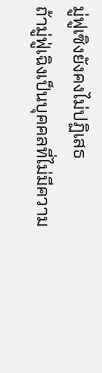มู่ฟูเซิงยังคงไม่ปฏิเสธ
ถ้ามู่ฟู่เฉิงเป็นบุคคลที่ไม่มีความ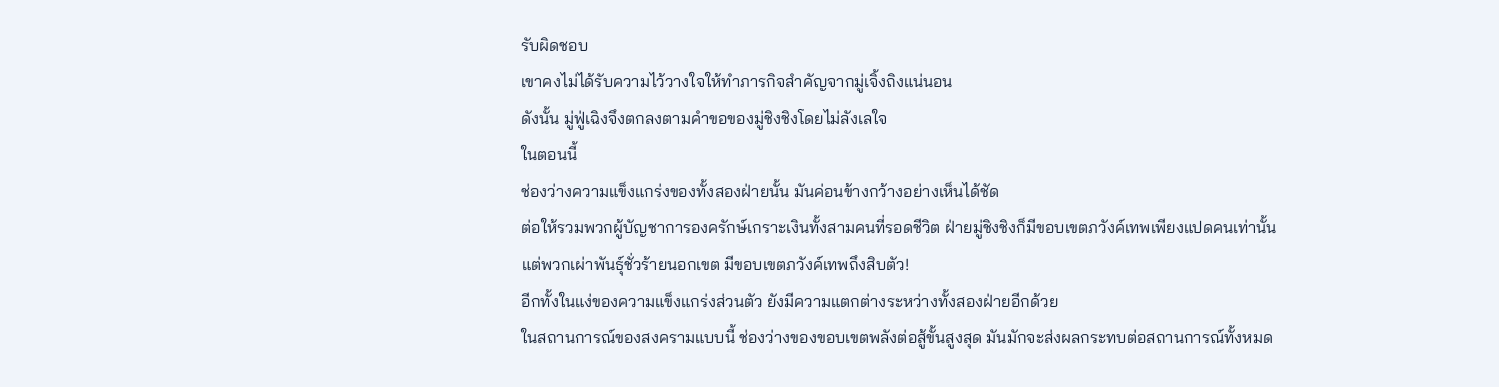รับผิดชอบ
เขาคงไม่ได้รับความไว้วางใจให้ทำภารกิจสำคัญจากมู่เจิ้งถิงแน่นอน
ดังนั้น มู่ฟู่เฉิงจึงตกลงตามคำขอของมู่ชิงชิงโดยไม่ลังเลใจ
ในตอนนี้
ช่องว่างความแข็งแกร่งของทั้งสองฝ่ายนั้น มันค่อนข้างกว้างอย่างเห็นได้ชัด
ต่อให้รวมพวกผู้บัญชาการองครักษ์เกราะเงินทั้งสามคนที่รอดชีวิต ฝ่ายมู่ชิงชิงก็มีขอบเขตภวังค์เทพเพียงแปดคนเท่านั้น
แต่พวกเผ่าพันธุ์ชั่วร้ายนอกเขต มีขอบเขตภวังค์เทพถึงสิบตัว!
อีกทั้งในแง่ของความแข็งแกร่งส่วนตัว ยังมีความแตกต่างระหว่างทั้งสองฝ่ายอีกด้วย
ในสถานการณ์ของสงครามแบบนี้ ช่องว่างของขอบเขตพลังต่อสู้ขั้นสูงสุด มันมักจะส่งผลกระทบต่อสถานการณ์ทั้งหมด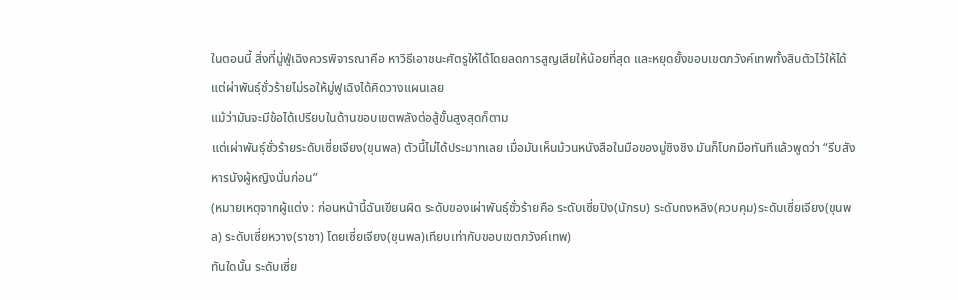ในตอนนี้ สิ่งที่มู่ฟู่เฉิงควรพิจารณาคือ หาวิธีเอาชนะศัตรูให้ได้โดยลดการสูญเสียให้น้อยที่สุด และหยุดยั้งขอบเขตภวังค์เทพทั้งสิบตัวไว้ให้ได้
แต่ผ่าพันธ์ุชั่วร้ายไม่รอให้มู่ฟูเฉิงได้คิดวางแผนเลย
แม้ว่ามันจะมีข้อได้เปรียบในด้านขอบเขตพลังต่อสู้ขั้นสูงสุดก็ตาม
แต่เผ่าพันธ์ุชั่วร้ายระดับเซี่ยเจียง(ขุนพล) ตัวนี้ไม่ได้ประมาทเลย เมื่อมันเห็นม้วนหนังสือในมือของมู่ชิงชิง มันก็โบกมือทันทีแล้วพูดว่า “รีบสังหารนังผู้หญิงนั่นก่อน”
(หมายเหตุจากผู้แต่ง : ก่อนหน้านี้ฉันเขียนผิด ระดับของเผ่าพันธ์ุชั่วร้ายคือ ระดับเซี่ยปิง(นักรบ) ระดับถงหลิง(ควบคุม)ระดับเซี่ยเจียง(ขุนพล) ระดับเซี่ยหวาง(ราชา) โดยเซี่ยเจียง(ขุนพล)เทียบเท่ากับขอบเขตภวังค์เทพ)
ทันใดนั้น ระดับเซี่ย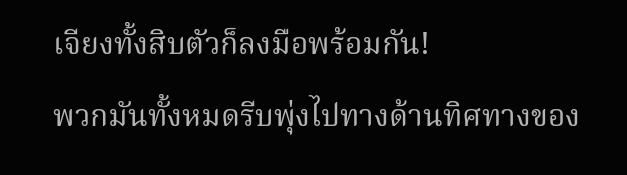เจียงทั้งสิบตัวก็ลงมือพร้อมกัน!
พวกมันทั้งหมดรีบพุ่งไปทางด้านทิศทางของ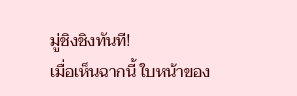มู่ชิงชิงทันที!
เมื่อเห็นฉากนี้ ใบหน้าของ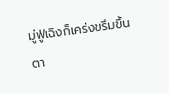มู่ฟู่เฉิงก็เคร่งขรึมขึ้น
ตา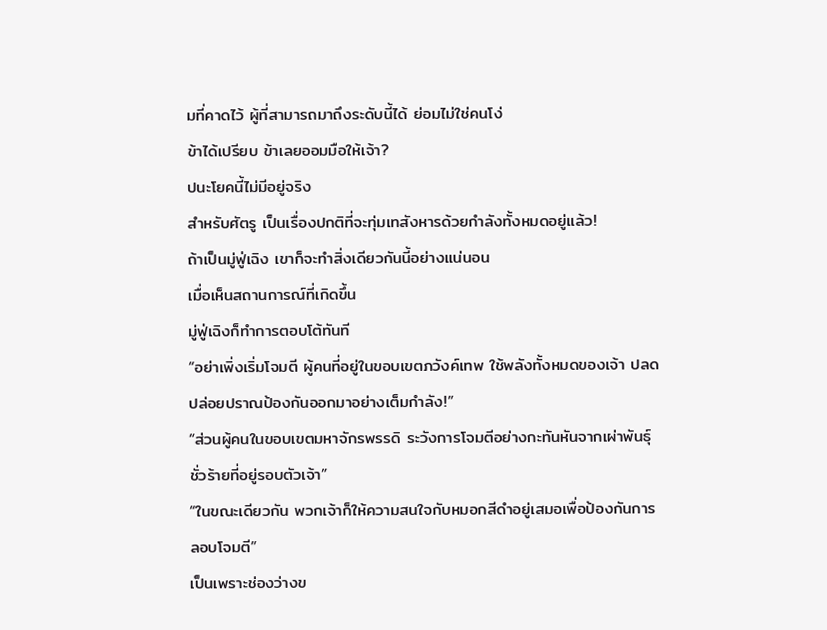มที่คาดไว้ ผู้ที่สามารถมาถึงระดับนี้ได้ ย่อมไม่ใช่คนโง่
ข้าได้เปรียบ ข้าเลยออมมือให้เจ้า?
ปนะโยคนี้ไม่มีอยู่จริง
สำหรับศัตรู เป็นเรื่องปกติที่จะทุ่มเทสังหารด้วยกำลังทั้งหมดอยู่แล้ว!
ถ้าเป็นมู่ฟู่เฉิง เขาก็จะทำสิ่งเดียวกันนี้อย่างแน่นอน
เมื่อเห็นสถานการณ์ที่เกิดขึ้น
มู่ฟู่เฉิงก็ทำการตอบโต้ทันที
“อย่าเพิ่งเริ่มโจมตี ผู้คนที่อยู่ในขอบเขตภวังค์เทพ ใช้พลังทั้งหมดของเจ้า ปลดปล่อยปราณป้องกันออกมาอย่างเต็มกำลัง!”
“ส่วนผู้คนในขอบเขตมหาจักรพรรดิ ระวังการโจมตีอย่างกะทันหันจากเผ่าพันธุ์ชั่วร้ายที่อยู่รอบตัวเจ้า”
“ในขณะเดียวกัน พวกเจ้าก็ให้ความสนใจกับหมอกสีดำอยู่เสมอเพื่อป้องกันการลอบโจมตี”
เป็นเพราะช่องว่างข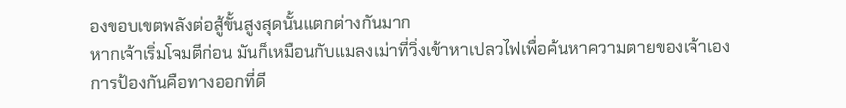องขอบเขตพลังต่อสู้ขั้นสูงสุดนั้นแตกต่างกันมาก
หากเจ้าเริ่มโจมตีก่อน มันก็เหมือนกับแมลงเม่าที่วิ่งเข้าหาเปลวไฟเพื่อค้นหาความตายของเจ้าเอง
การป้องกันคือทางออกที่ดี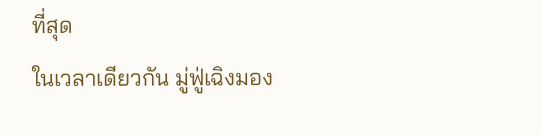ที่สุด
ในเวลาเดียวกัน มู่ฟู่เฉิงมอง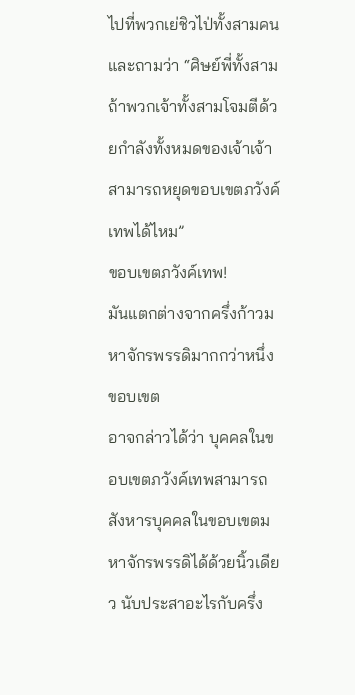ไปที่พวกเย่ชิวไป่ทั้งสามคน และถามว่า “ศิษย์พี่ทั้งสาม ถ้าพวกเจ้าทั้งสามโจมตีด้วยกำลังทั้งหมดของเจ้าเจ้าสามารถหยุดขอบเขตภวังค์เทพได้ไหม”
ขอบเขตภวังค์เทพ!
มันแตกต่างจากครึ่งก้าวมหาจักรพรรดิมากกว่าหนึ่งขอบเขต
อาจกล่าวได้ว่า บุคคลในขอบเขตภวังค์เทพสามารถสังหารบุคคลในขอบเขตมหาจักรพรรดิได้ด้วยนิ้วเดียว นับประสาอะไรกับครึ่ง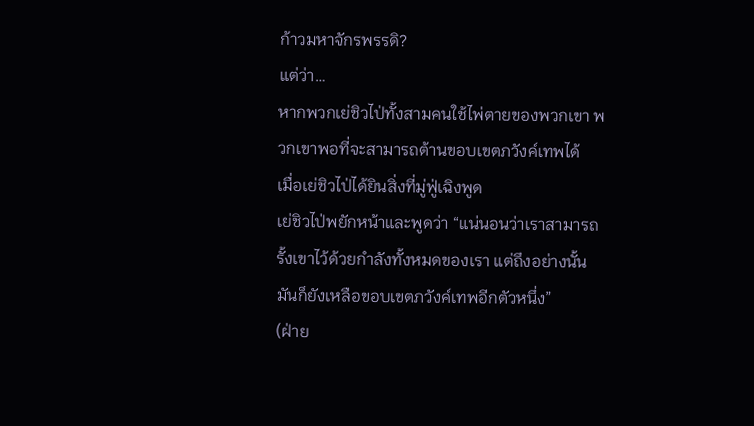ก้าวมหาจักรพรรดิ?
แต่ว่า…
หากพวกเย่ชิวไป่ทั้งสามคนใช้ไพ่ตายของพวกเขา พวกเขาพอที่จะสามารถต้านขอบเขตภวังค์เทพได้
เมื่อเย่ชิวไป่ได้ยินสิ่งที่มู่ฟู่เฉิงพูด
เย่ชิวไป่พยักหน้าและพูดว่า “แน่นอนว่าเราสามารถรั้งเขาไว้ด้วยกำลังทั้งหมดของเรา แต่ถึงอย่างนั้น มันก็ยังเหลือขอบเขตภวังค์เทพอีกตัวหนึ่ง”
(ฝ่าย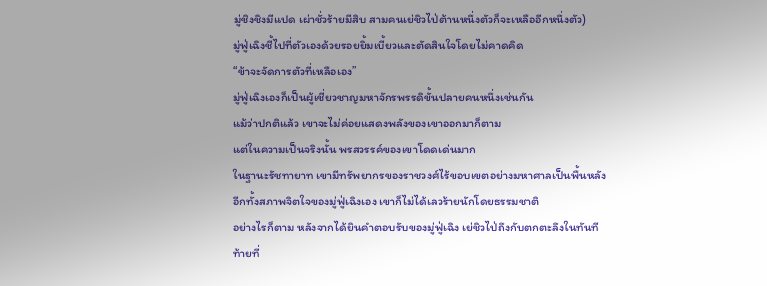มู่ชิงชิงมีแปด เผ่าชั่วร้ายมีสิบ สามคนเย่ชิวไป่ต้านหนึ่งตัวก็จะเหลืออีกหนึ่งตัว)
มู่ฟู่เฉิงชี้ไปที่ตัวเองด้วยรอยยิ้มเบี้ยวและตัดสินใจโดยไม่คาดคิด
“ข้าจะจัดการตัวที่เหลือเอง”
มู่ฟู่เฉิงเองก็เป็นผู้เชี่ยวชาญมหาจักรพรรดิขั้นปลายคนหนึ่งเช่นกัน
แม้ว่าปกติแล้ว เขาจะไม่ค่อยแสดงพลังของเขาออกมาก็ตาม
แต่ในความเป็นจริงนั้น พรสวรรค์ของเขาโดดเด่นมาก
ในฐานะรัชทายาท เขามีทรัพยากรของราชวงศ์ไร้ขอบเขตอย่างมหาศาลเป็นพื้นหลัง
อีกทั้งสภาพจิตใจของมู่ฟู่เฉิงเอง เขาก็ไม่ได้เลวร้ายนักโดยธรรมชาติ
อย่างไรก็ตาม หลังจากได้ยินคำตอบรับของมู่ฟู่เฉิง เย่ชิวไป่ถึงกับตกตะลึงในทันที
ท้ายที่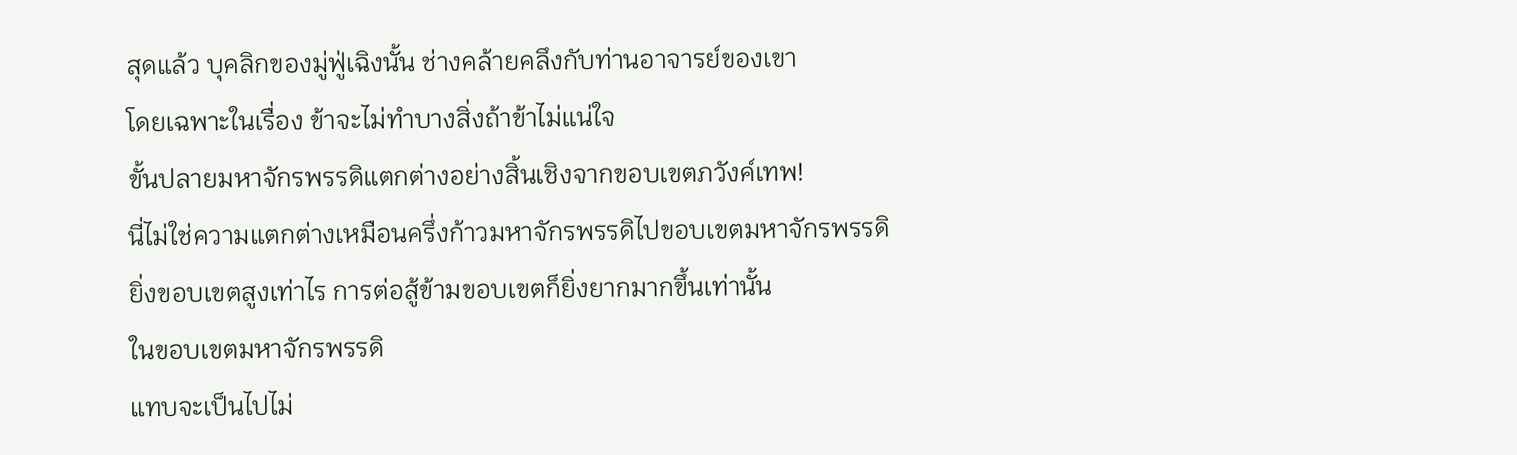สุดแล้ว บุคลิกของมู่ฟู่เฉิงนั้น ช่างคล้ายคลึงกับท่านอาจารย์ของเขา
โดยเฉพาะในเรื่อง ข้าจะไม่ทำบางสิ่งถ้าข้าไม่แน่ใจ
ขั้นปลายมหาจักรพรรดิแตกต่างอย่างสิ้นเชิงจากขอบเขตภวังค์เทพ!
นี่ไม่ใช่ความแตกต่างเหมือนครึ่งก้าวมหาจักรพรรดิไปขอบเขตมหาจักรพรรดิ
ยิ่งขอบเขตสูงเท่าไร การต่อสู้ข้ามขอบเขตก็ยิ่งยากมากขึ้นเท่านั้น
ในขอบเขตมหาจักรพรรดิ
แทบจะเป็นไปไม่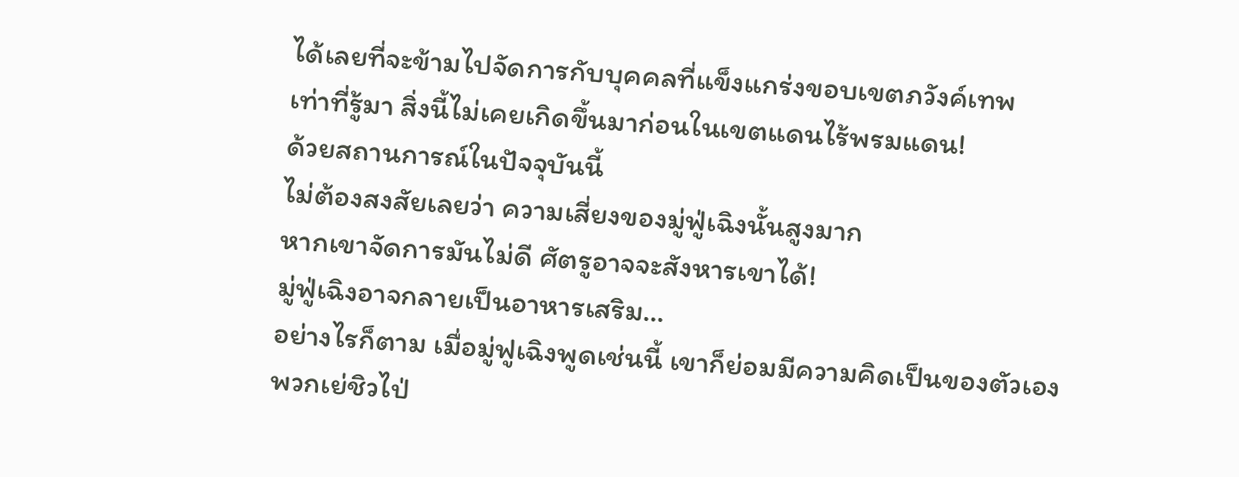ได้เลยที่จะข้ามไปจัดการกับบุคคลที่แข็งแกร่งขอบเขตภวังค์เทพ
เท่าที่รู้มา สิ่งนี้ไม่เคยเกิดขึ้นมาก่อนในเขตแดนไร้พรมแดน!
ด้วยสถานการณ์ในปัจจุบันนี้
ไม่ต้องสงสัยเลยว่า ความเสี่ยงของมู่ฟู่เฉิงนั้นสูงมาก
หากเขาจัดการมันไม่ดี ศัตรูอาจจะสังหารเขาได้!
มู่ฟู่เฉิงอาจกลายเป็นอาหารเสริม…
อย่างไรก็ตาม เมื่อมู่ฟูเฉิงพูดเช่นนี้ เขาก็ย่อมมีความคิดเป็นของตัวเอง
พวกเย่ชิวไป่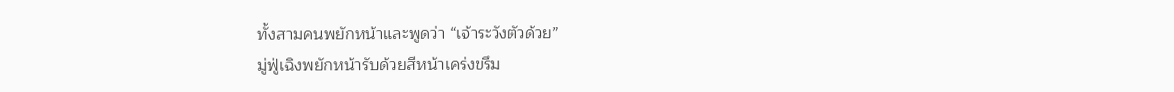ทั้งสามคนพยักหน้าและพูดว่า “เจ้าระวังตัวด้วย”
มู่ฟู่เฉิงพยักหน้ารับด้วยสีหน้าเคร่งขรึม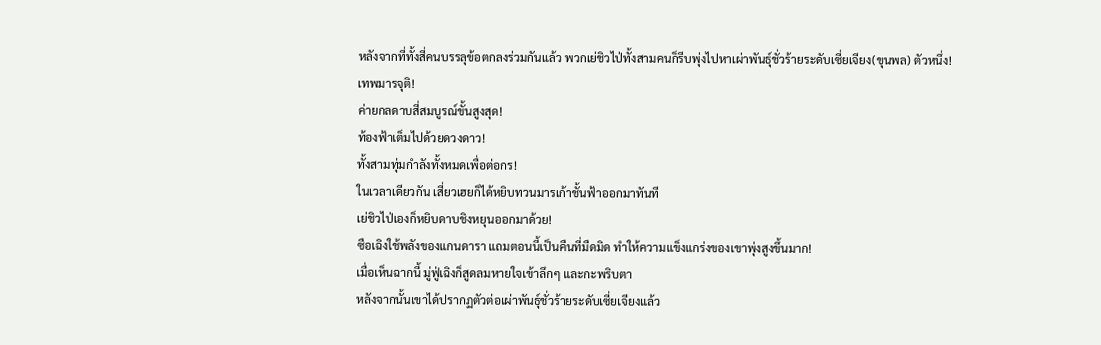หลังจากที่ทั้งสี่คนบรรลุข้อตกลงร่วมกันแล้ว พวกเย่ชิวไป่ทั้งสามคนก็รีบพุ่งไปหาเผ่าพันธุ์ชั่วร้ายระดับเซี่ยเจียง(ขุนพล) ตัวหนึ่ง!
เทพมารจุติ!
ค่ายกลดาบสี่สมบูรณ์ขั้นสูงสุด!
ท้องฟ้าเต็มไปด้วยดวงดาว!
ทั้งสามทุ่มกำลังทั้งหมดเพื่อต่อกร!
ในเวลาเดียวกัน เสี่ยวเฮยก็ได้หยิบทวนมารเก้าชั้นฟ้าออกมาทันที
เย่ชิวไป่เองก็หยิบดาบชิงหยุนออกมาด้วย!
ซือเฉิงใช้พลังของแกนดารา แถมตอนนี้เป็นคืนที่มืดมิด ทำให้ความแข็งแกร่งของเขาพุ่งสูงขึ้นมาก!
เมื่อเห็นฉากนี้ มู่ฟู่เฉิงก็สูดลมหายใจเข้าลึกๆ และกะพริบตา
หลังจากนั้นเขาได้ปรากฏตัวต่อเผ่าพันธ์ุชั่วร้ายระดับเซี่ยเจียงแล้ว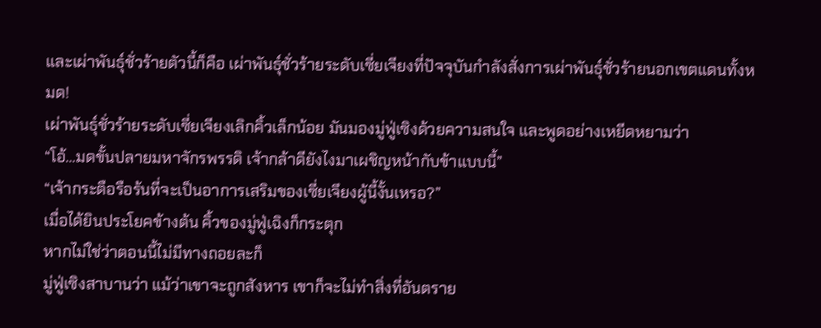และเผ่าพันธ์ุชั่วร้ายตัวนี้ก็คือ เผ่าพันธ์ุชั่วร้ายระดับเซี่ยเจียงที่ปัจจุบันกำลังสั่งการเผ่าพันธุ์ชั่วร้ายนอกเขตแดนทั้งหมด!
เผ่าพันธ์ุชั่วร้ายระดับเซี่ยเจียงเลิกคิ้วเล็กน้อย มันมองมู่ฟู่เซิงด้วยความสนใจ และพูดอย่างเหยีดหยามว่า
“โอ้…มดขั้นปลายมหาจักรพรรดิ เจ้ากล้าดียังไงมาเผชิญหน้ากับข้าแบบนี้”
“เจ้ากระตือรือร้นที่จะเป็นอาการเสริมของเซี่ยเจึยงผู้นี้งั้นเหรอ?”
เมื่อได้ยินประโยคข้างต้น คิ้วของมู่ฟู่เฉิงก็กระตุก
หากไม่ใช่ว่าตอนนี้ไม่มีทางถอยละก็
มู่ฟู่เซิงสาบานว่า แม้ว่าเขาจะถูกสังหาร เขาก็จะไม่ทำสิ่งที่อันตราย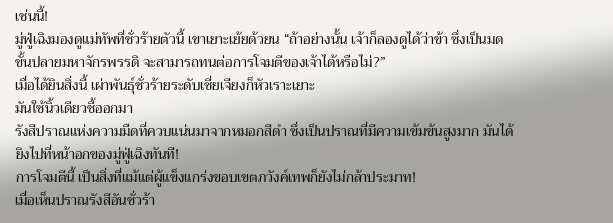เช่นนี้!
มู่ฟู่เฉิงมองดูแม่ทัพที่ชั่วร้ายตัวนี้ เขาเยาะเย้ยด้วยน “ถ้าอย่างนั้น เจ้าก็ลองดูได้ว่าข้า ซึ่งเป็นมดขั้นปลายมหาจักรพรรดิ จะสามารถทนต่อการโจมตีของเจ้าได้หรือไม่?”
เมื่อได้ยินสิ่งนี้ เผ่าพันธ์ุชั่วร้ายระดับเซี่ยเจียงก็หัวเราะเยาะ
มันใช้นิ้วเดียวชี้ออกมา
รังสีปราณแห่งความมืดที่ควบแน่นมาจากหมอกสีดำ ซึ่งเป็นปราณที่มีความเข้มข้นสูงมาก มันได้ยิงไปที่หน้าอกของมู่ฟู่เฉิงทันที!
การโจมตีนี้ เป็นสิ่งที่แม้แต่ผู้แข็งแกร่งขอบเขตภวังค์เทพก็ยังไม่กล้าประมาท!
เมื่อเห็นปราณรังสีอันชั่วร้า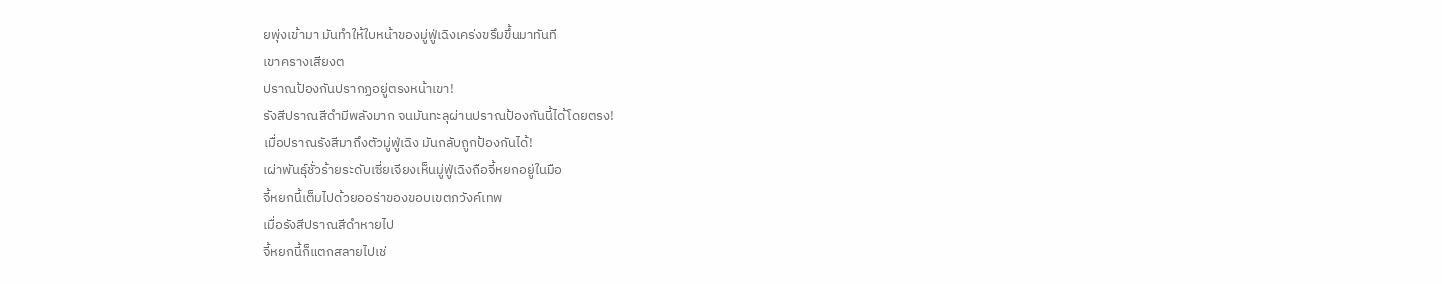ยพุ่งเข้ามา มันทำให้ใบหน้าของมู่ฟู่เฉิงเคร่งขรึมขึ้นมาทันที
เขาครางเสียงต
ปราณป้องกันปรากฏอยู่ตรงหน้าเขา!
รังสีปราณสีดำมีพลังมาก จนมันทะลุผ่านปราณป้องกันนี้ได้โดยตรง!
เมื่อปราณรังสีมาถึงตัวมู่ฟู่เฉิง มันกลับถูกป้องกันได้!
เผ่าพันธ์ุชั่วร้ายระดับเซี่ยเจียงเห็นมู่ฟู่เฉิงถือจี้หยกอยู่ในมือ
จี้หยกนี้เต็มไปด้วยออร่าของขอบเขตภวังค์เทพ
เมื่อรังสีปราณสีดำหายไป
จี้หยกนี้ก็แตกสลายไปเช่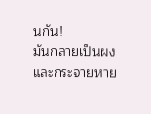นกัน!
มันกลายเป็นผงและกระจายหาย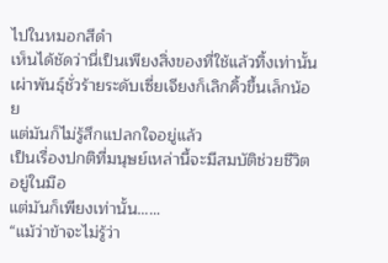ไปในหมอกสีดำ
เห็นได้ชัดว่านี่เป็นเพียงสิ่งของที่ใช้แล้วทิ้งเท่านั้น
เผ่าพันธ์ุชั่วร้ายระดับเซี่ยเจียงก็เลิกคิ้วขึ้นเล็กน้อย
แต่มันก็ไม่รู้สึกแปลกใจอยู่แล้ว
เป็นเรื่องปกติที่มนุษย์เหล่านี้จะมีสมบัติช่วยชีวิตอยู่ในมือ
แต่มันก็เพียงเท่านั้น……
“แม้ว่าข้าจะไม่รู้ว่า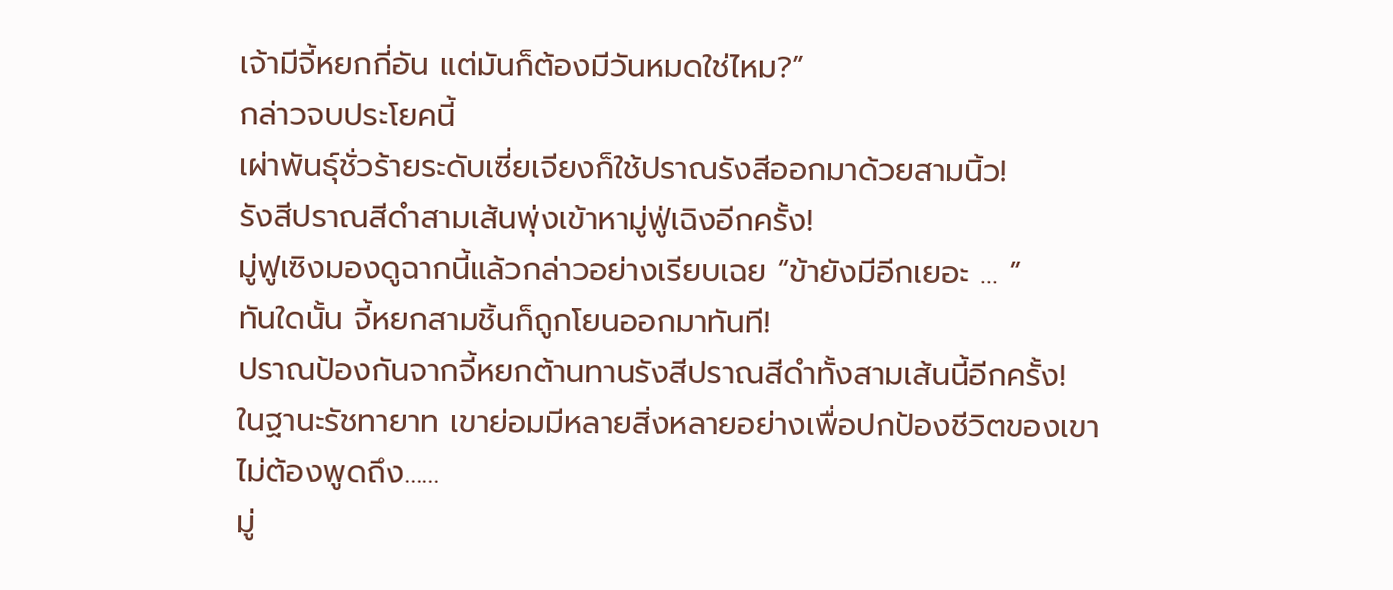เจ้ามีจี้หยกกี่อัน แต่มันก็ต้องมีวันหมดใช่ไหม?”
กล่าวจบประโยคนี้
เผ่าพันธ์ุชั่วร้ายระดับเซี่ยเจียงก็ใช้ปราณรังสีออกมาด้วยสามนิ้ว!
รังสีปราณสีดำสามเส้นพุ่งเข้าหามู่ฟู่เฉิงอีกครั้ง!
มู่ฟูเซิงมองดูฉากนี้แล้วกล่าวอย่างเรียบเฉย “ข้ายังมีอีกเยอะ … ”
ทันใดนั้น จี้หยกสามชิ้นก็ถูกโยนออกมาทันที!
ปราณป้องกันจากจี้หยกต้านทานรังสีปราณสีดำทั้งสามเส้นนี้อีกครั้ง!
ในฐานะรัชทายาท เขาย่อมมีหลายสิ่งหลายอย่างเพื่อปกป้องชีวิตของเขา
ไม่ต้องพูดถึง……
มู่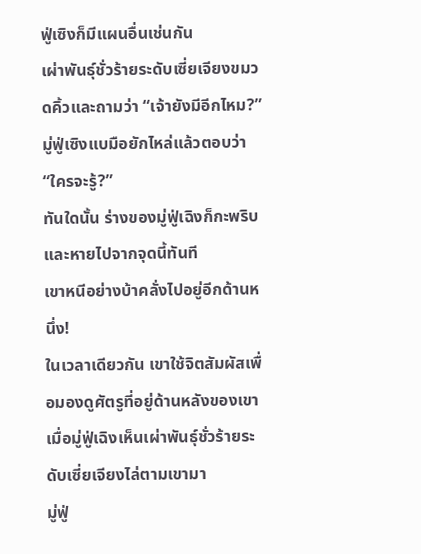ฟู่เซิงก็มีแผนอื่นเช่นกัน
เผ่าพันธ์ุชั่วร้ายระดับเซี่ยเจียงขมวดคิ้วและถามว่า “เจ้ายังมีอีกไหม?”
มู่ฟู่เซิงแบมือยักไหล่แล้วตอบว่า “ใครจะรู้?”
ทันใดนั้น ร่างของมู่ฟู่เฉิงก็กะพริบและหายไปจากจุดนี้ทันที
เขาหนีอย่างบ้าคลั่งไปอยู่อีกด้านหนึ่ง!
ในเวลาเดียวกัน เขาใช้จิตสัมผัสเพื่อมองดูศัตรูที่อยู่ด้านหลังของเขา
เมื่อมู่ฟู่เฉิงเห็นเผ่าพันธ์ุชั่วร้ายระดับเซี่ยเจียงไล่ตามเขามา
มู่ฟู่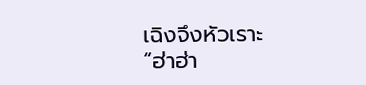เฉิงจึงหัวเราะ
“ฮ่าฮ่า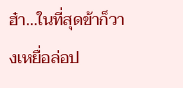ฮ๋า…ในที่สุดข้าก็วางเหยื่อล่อป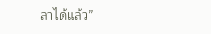ลาได้แล้ว”